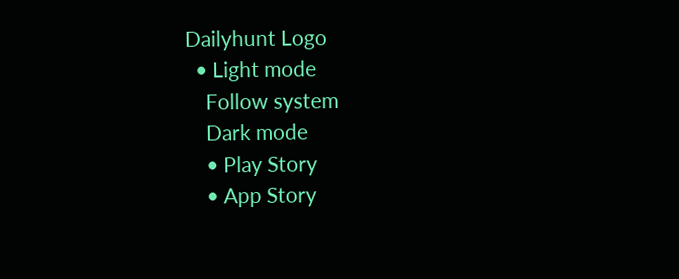Dailyhunt Logo
  • Light mode
    Follow system
    Dark mode
    • Play Story
    • App Story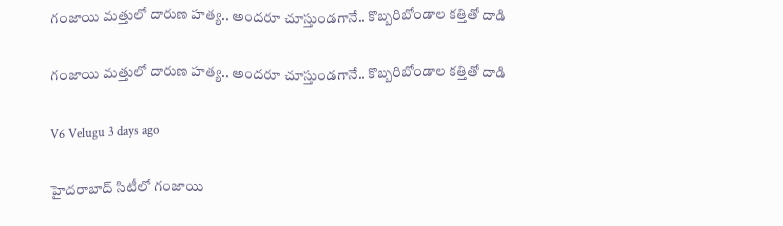గంజాయి మత్తులో దారుణ హత్య.. అందరూ చూస్తుండగానే.. కొబ్బరిబోండాల కత్తితో దాడి

గంజాయి మత్తులో దారుణ హత్య.. అందరూ చూస్తుండగానే.. కొబ్బరిబోండాల కత్తితో దాడి

V6 Velugu 3 days ago

హైదరాబాద్ సిటీలో గంజాయి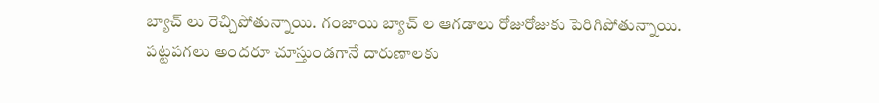బ్యాచ్ లు రెచ్చిపోతున్నాయి. గంజాయి బ్యాచ్ ల ఆగడాలు రోజురోజుకు పెరిగిపోతున్నాయి. పట్టపగలు అందరూ చూస్తుండగానే దారుణాలకు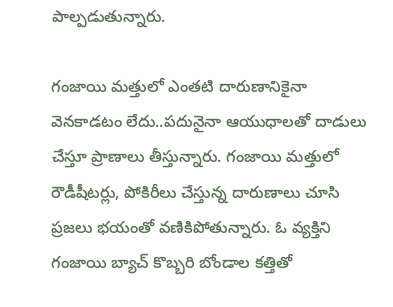పాల్పడుతున్నారు.

గంజాయి మత్తులో ఎంతటి దారుణానికైనా వెనకాడటం లేదు..పదునైనా ఆయుధాలతో దాడులు చేస్తూ ప్రాణాలు తీస్తున్నారు. గంజాయి మత్తులో రౌడీషీటర్లు, పోకిరీలు చేస్తున్న దారుణాలు చూసి ప్రజలు భయంతో వణికిపోతున్నారు. ఓ వ్యక్తిని గంజాయి బ్యాచ్ కొబ్బరి బోండాల కత్తితో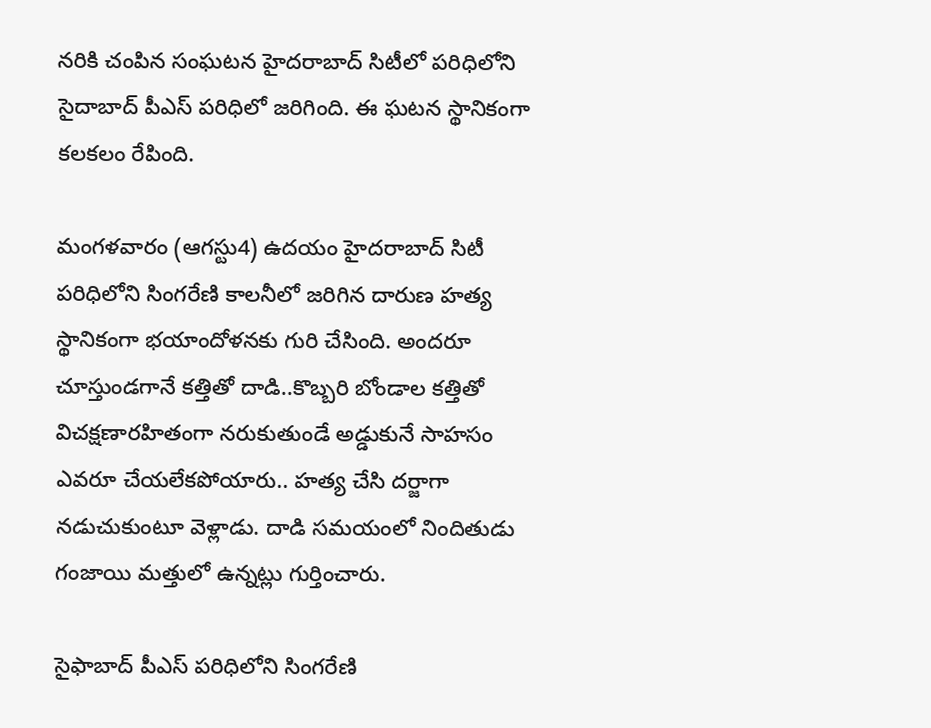నరికి చంపిన సంఘటన హైదరాబాద్ సిటీలో పరిధిలోని సైదాబాద్ పీఎస్ పరిధిలో జరిగింది. ఈ ఘటన స్థానికంగా కలకలం రేపింది.

మంగళవారం (ఆగస్టు4) ఉదయం హైదరాబాద్ సిటీ పరిధిలోని సింగరేణి కాలనీలో జరిగిన దారుణ హత్య స్థానికంగా భయాందోళనకు గురి చేసింది. అందరూ చూస్తుండగానే కత్తితో దాడి..కొబ్బరి బోండాల కత్తితో విచక్షణారహితంగా నరుకుతుండే అడ్డుకునే సాహసం ఎవరూ చేయలేకపోయారు.. హత్య చేసి దర్జాగా నడుచుకుంటూ వెళ్లాడు. దాడి సమయంలో నిందితుడు గంజాయి మత్తులో ఉన్నట్లు గుర్తించారు.

సైఫాబాద్ పీఎస్ పరిధిలోని సింగరేణి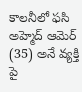కాలనీలో ఫసి అహ్మెద్ ఆమెర్ (35) అనే వ్యక్తి పై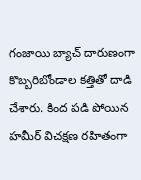గంజాయి బ్యాచ్ దారుణంగా కొబ్బరిబోండాల కత్తితో దాడి చేశారు. కింద పడి పోయిన హమీర్ విచక్షణ రహితంగా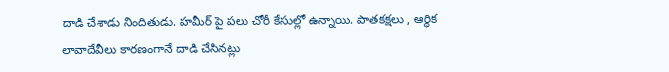దాడి చేశాడు నిందితుడు. హమీర్ పై పలు చోరీ కేసుల్లో ఉన్నాయి. పాతకక్షలు , ఆర్థిక లావాదేవీలు కారణంగానే దాడి చేసినట్లు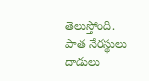తెలుస్తోంది. పాత నేరస్థులు దాడులు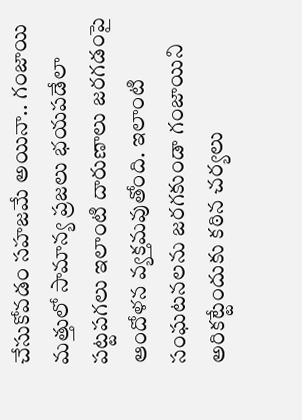చేసుకోవడం సహజమే అయినా.. గంజాయి మత్తులో సామాన్య ప్రజలు భయపడేలా పట్టపగలు ఇలాంటి దారుణాలు జరగడంపై ఆందోళన వ్యక్తమవుతోంది. ఇలాంటి సంఘటనలను జరగకుండా గంజాయిని అరికట్టేందుకు కఠిన చర్యలు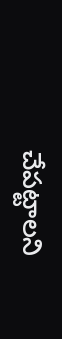చేపట్టాలని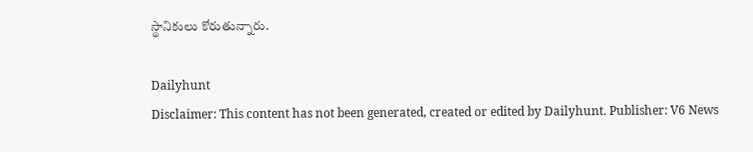స్థానికులు కోరుతున్నారు.

Dailyhunt
Disclaimer: This content has not been generated, created or edited by Dailyhunt. Publisher: V6 News